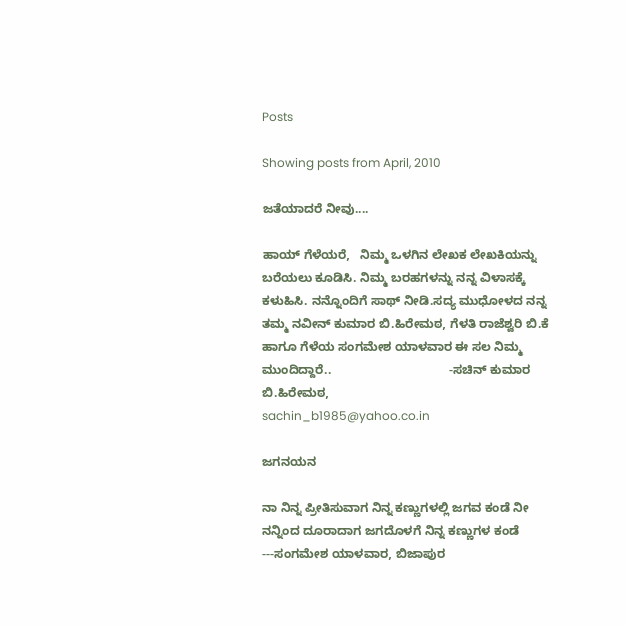Posts

Showing posts from April, 2010

ಜತೆಯಾದರೆ ನೀವು....

ಹಾಯ್ ಗೆಳೆಯರೆ,   ನಿಮ್ಮ ಒಳಗಿನ ಲೇಖಕ ಲೇಖಕಿಯನ್ನು ಬರೆಯಲು ಕೂಡಿಸಿ. ನಿಮ್ಮ ಬರಹಗಳನ್ನು ನನ್ನ ವಿಳಾಸಕ್ಕೆ ಕಳುಹಿಸಿ. ನನ್ನೊಂದಿಗೆ ಸಾಥ್ ನೀಡಿ.ಸದ್ಯ ಮುಧೋಳದ ನನ್ನ ತಮ್ಮ ನವೀನ್ ಕುಮಾರ ಬಿ.ಹಿರೇಮಠ, ಗೆಳತಿ ರಾಜೆಶ್ವರಿ ಬಿ.ಕೆ ಹಾಗೂ ಗೆಳೆಯ ಸಂಗಮೇಶ ಯಾಳವಾರ ಈ ಸಲ ನಿಮ್ಮ ಮುಂದಿದ್ದಾರೆ..                                  -ಸಚಿನ್ ಕುಮಾರ ಬಿ.ಹಿರೇಮಠ,                                   sachin_b1985@yahoo.co.in

ಜಗನಯನ

ನಾ ನಿನ್ನ ಪ್ರೀತಿಸುವಾಗ ನಿನ್ನ ಕಣ್ಣುಗಳಲ್ಲಿ ಜಗವ ಕಂಡೆ ನೀ ನನ್ನಿಂದ ದೂರಾದಾಗ ಜಗದೊಳಗೆ ನಿನ್ನ ಕಣ್ಣುಗಳ ಕಂಡೆ    ---ಸಂಗಮೇಶ ಯಾಳವಾರ, ಬಿಜಾಪುರ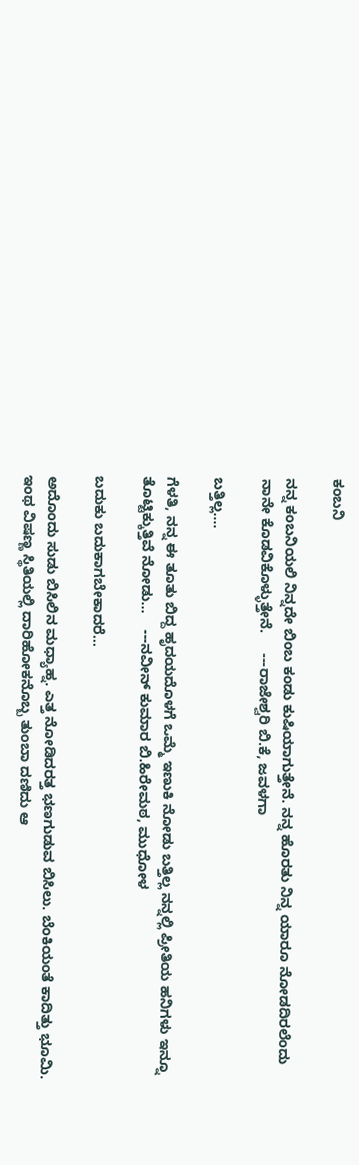ಕಂಬನಿ

ನನ್ನ ಕಂಬನಿಯಲಿ ನಿನ್ನದೇ ಬಿಂಬ ಕಂಡು ಕುಷಿಯಾಗುತ್ತೇನೆ. ನನ್ನ ಹೊರತು ನಿನ್ನ ಯಾರೂ ನೋಡದಿರಲೆಂದು ನಾನೇ ಕೊಡವಿಕೊಳ್ಳುತ್ತೇನೆ.     ---ರಾಜೇಶ್ವರಿ ಬಿ.ಕೆ, ಜವಳಗಾ

ಬತ್ತಿಲ್ಲ....

ಗೆಳತಿ, ನನ್ನ ಈ ತೂತು ಬಿದ್ದ ಹೃದಯದೊಳಗೆ ಒಮ್ಮೆ ಇಣುಕಿ ನೋಡು ಬತ್ತಿಲ್ಲ ನನ್ನಲ್ಲಿ ಪ್ರೀತಿಯ ಹನಿಗಳು ಇನ್ನೂ ತೊಟ್ಟಿಕ್ಕುತ್ತಿವೆ ನೋಡು...    ---ನವೀನ್ ಕುಮಾರ ಬಿ.ಹಿರೇಮಠ, ಮುಧೋಳ

ಬದುಕು ಬದುಕಾಗಬೇಕಾದರೆ...

ಅದೊಂದು ಸುಡು ಬಿಸಿಲಿನ ಮಧ್ಯಾಹ್ನ. ಎತ್ತ ನೋಡಿದರತ್ತ ಭಣಗುಡುವ ಬಿಸಿಲು. ಬೆಂಕಿಯಂತೆ ಕಾದಿತ್ತು ಭೂಮಿ. ಇಂಥ ವಿಷಣ್ಣ ಸ್ಥಿತಿಯಲ್ಲಿ ದಾರಿಹೋಕನೊಬ್ಬ ತುಂಬಾ ದಣಿದು ಆ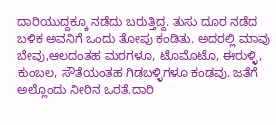ದಾರಿಯುದ್ದಕ್ಕೂ ನಡೆದು ಬರುತ್ತಿದ್ದ. ತುಸು ದೂರ ನಡೆದ ಬಳಿಕ ಅವನಿಗೆ ಒಂದು ತೋಪು ಕಂಡಿತು. ಅದರಲ್ಲಿ ಮಾವು ಬೇವು,ಆಲದಂತಹ ಮರಗಳೂ, ಟೊಮೊಟೊ, ಈರುಳ್ಳಿ, ಕುಂಬಲ, ಸೌತೆಯಂತಹ ಗಿಡಬಳ್ಳಿಗಳೂ ಕಂಡವು. ಜತೆಗೆ ಅಲ್ಲೊಂದು ನೀರಿನ ಒರತೆ.ದಾರಿ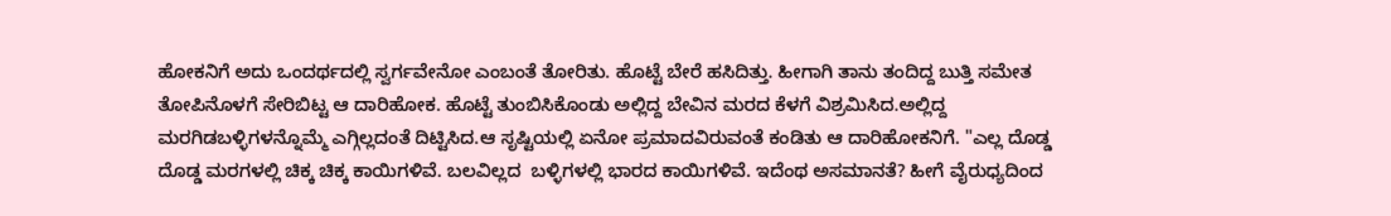ಹೋಕನಿಗೆ ಅದು ಒಂದರ್ಥದಲ್ಲಿ ಸ್ವರ್ಗವೇನೋ ಎಂಬಂತೆ ತೋರಿತು. ಹೊಟ್ಟೆ ಬೇರೆ ಹಸಿದಿತ್ತು. ಹೀಗಾಗಿ ತಾನು ತಂದಿದ್ದ ಬುತ್ತಿ ಸಮೇತ ತೋಪಿನೊಳಗೆ ಸೇರಿಬಿಟ್ಟ ಆ ದಾರಿಹೋಕ. ಹೊಟ್ಟೆ ತುಂಬಿಸಿಕೊಂಡು ಅಲ್ಲಿದ್ದ ಬೇವಿನ ಮರದ ಕೆಳಗೆ ವಿಶ್ರಮಿಸಿದ.ಅಲ್ಲಿದ್ದ ಮರಗಿಡಬಳ್ಳಿಗಳನ್ನೊಮ್ಮೆ ಎಗ್ಗಿಲ್ಲದಂತೆ ದಿಟ್ಟಿಸಿದ.ಆ ಸೃಷ್ಟಿಯಲ್ಲಿ ಏನೋ ಪ್ರಮಾದವಿರುವಂತೆ ಕಂಡಿತು ಆ ದಾರಿಹೋಕನಿಗೆ. "ಎಲ್ಲ ದೊಡ್ಡ ದೊಡ್ಡ ಮರಗಳಲ್ಲಿ ಚಿಕ್ಕ ಚಿಕ್ಕ ಕಾಯಿಗಳಿವೆ. ಬಲವಿಲ್ಲದ  ಬಳ್ಳಿಗಳಲ್ಲಿ ಭಾರದ ಕಾಯಿಗಳಿವೆ. ಇದೆಂಥ ಅಸಮಾನತೆ? ಹೀಗೆ ವೈರುಧ್ಯದಿಂದ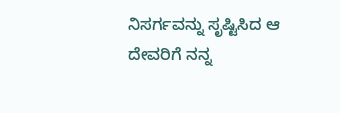ನಿಸರ್ಗವನ್ನು ಸೃಷ್ಟಿಸಿದ ಆ ದೇವರಿಗೆ ನನ್ನ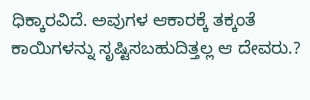ಧಿಕ್ಕಾರವಿದೆ. ಅವುಗಳ ಆಕಾರಕ್ಕೆ ತಕ್ಕಂತೆ ಕಾಯಿಗಳನ್ನು ಸೃಷ್ಟಿಸಬಹುದಿತ್ತಲ್ಲ ಆ ದೇವರು.?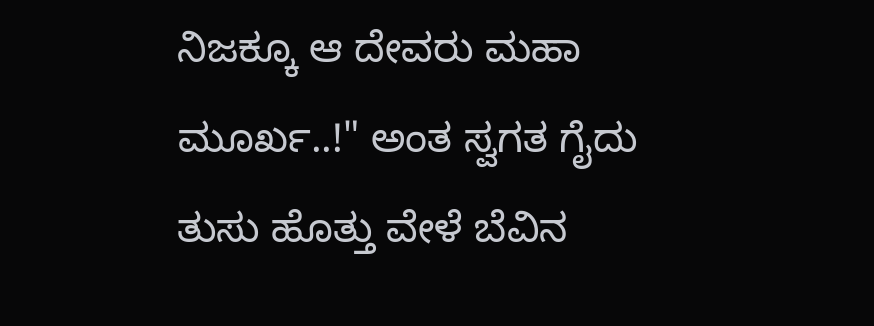ನಿಜಕ್ಕೂ ಆ ದೇವರು ಮಹಾ ಮೂರ್ಖ..!" ಅಂತ ಸ್ವಗತ ಗೈದು ತುಸು ಹೊತ್ತು ವೇಳೆ ಬೆವಿನ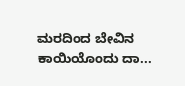ಮರದಿಂದ ಬೇವಿನ ಕಾಯಿಯೊಂದು ದಾ...